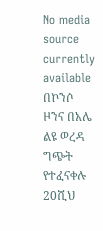No media source currently available
በኮንሶ ዞንና በአሌ ልዩ ወረዳ ግጭት የተፈናቀሉ 20ሺህ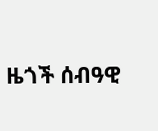ዜጎች ሰብዓዊ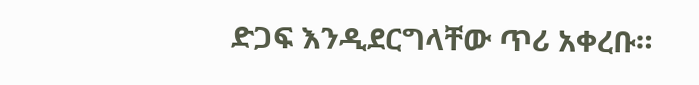ድጋፍ እንዲደርግላቸው ጥሪ አቀረቡ።